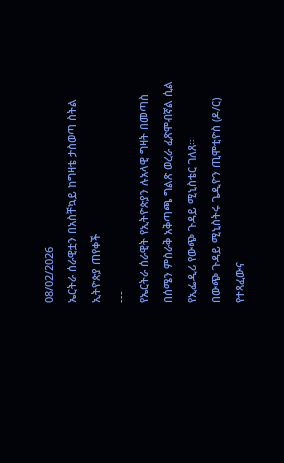08/02/2026
ኤርትራ ሰራዊቷን በአስቸኳይ ከግዛቴ ታስወጣ ስትል ኢትዮጵያ ጠየቀች
---
የኤርትራ ሰራዊት የኢትዮጵያን ሉአላዊ ግዛት በመጣስ በሰሜን ምስራቅ አቅጣጫ ግልጽ ወረራ ፈጽሞብኛል ሲል የኢፌዲሪ የውጭ ጉዳይ ሚኒስቴር ገለጸ።
በውጭ ጉዳይ ሚኒስትሩ ጌዲዮን ጢሞቲዮስ (ዶ/ር) የተጻፈውና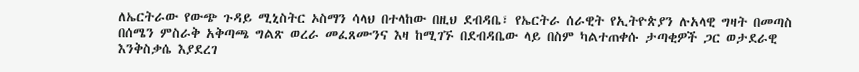ለኤርትራው የውጭ ጉዳይ ሚኒስትር ኦስማን ሳላህ በተላከው በዚህ ደብዳቤ፣ የኤርትራ ሰራዊት የኢትዮጵያን ሉአላዊ ግዛት በመጣስ በሰሜን ምስራቅ አቅጣጫ ግልጽ ወረራ መፈጸሙንና እዛ ከሚገኙ በደብዳቤው ላይ በስም ካልተጠቀሱ ታጣቂዎች ጋር ወታደራዊ እንቅስቃሴ እያደረገ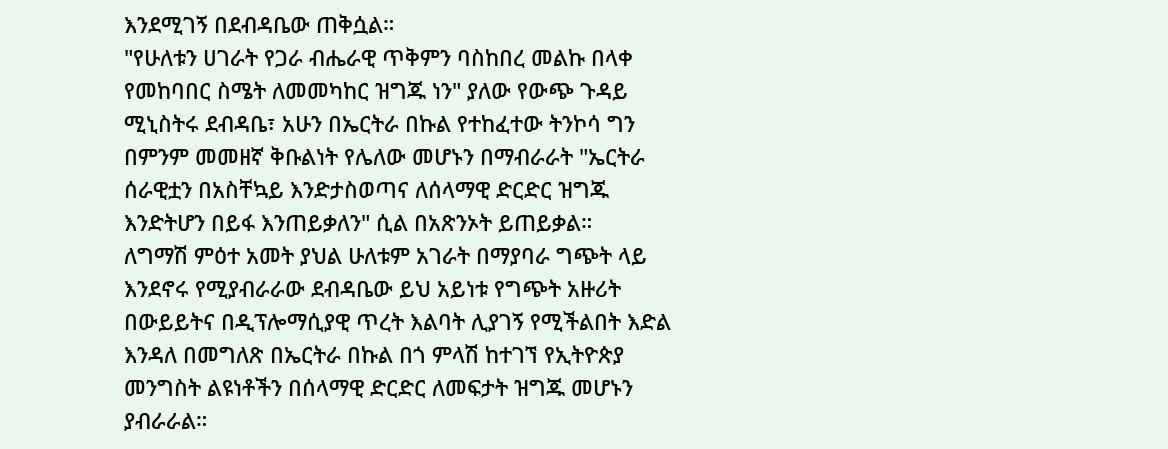እንደሚገኝ በደብዳቤው ጠቅሷል።
"የሁለቱን ሀገራት የጋራ ብሔራዊ ጥቅምን ባስከበረ መልኩ በላቀ የመከባበር ስሜት ለመመካከር ዝግጁ ነን" ያለው የውጭ ጉዳይ ሚኒስትሩ ደብዳቤ፣ አሁን በኤርትራ በኩል የተከፈተው ትንኮሳ ግን በምንም መመዘኛ ቅቡልነት የሌለው መሆኑን በማብራራት "ኤርትራ ሰራዊቷን በአስቸኳይ እንድታስወጣና ለሰላማዊ ድርድር ዝግጁ እንድትሆን በይፋ እንጠይቃለን" ሲል በአጽንኦት ይጠይቃል።
ለግማሽ ምዕተ አመት ያህል ሁለቱም አገራት በማያባራ ግጭት ላይ እንደኖሩ የሚያብራራው ደብዳቤው ይህ አይነቱ የግጭት አዙሪት በውይይትና በዲፕሎማሲያዊ ጥረት እልባት ሊያገኝ የሚችልበት እድል እንዳለ በመግለጽ በኤርትራ በኩል በጎ ምላሽ ከተገኘ የኢትዮጵያ መንግስት ልዩነቶችን በሰላማዊ ድርድር ለመፍታት ዝግጁ መሆኑን ያብራራል።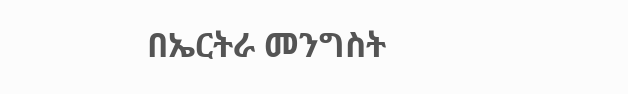በኤርትራ መንግስት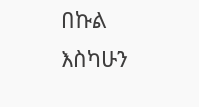በኩል እስካሁን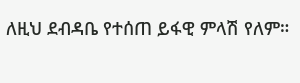ለዚህ ደብዳቤ የተሰጠ ይፋዊ ምላሽ የለም።